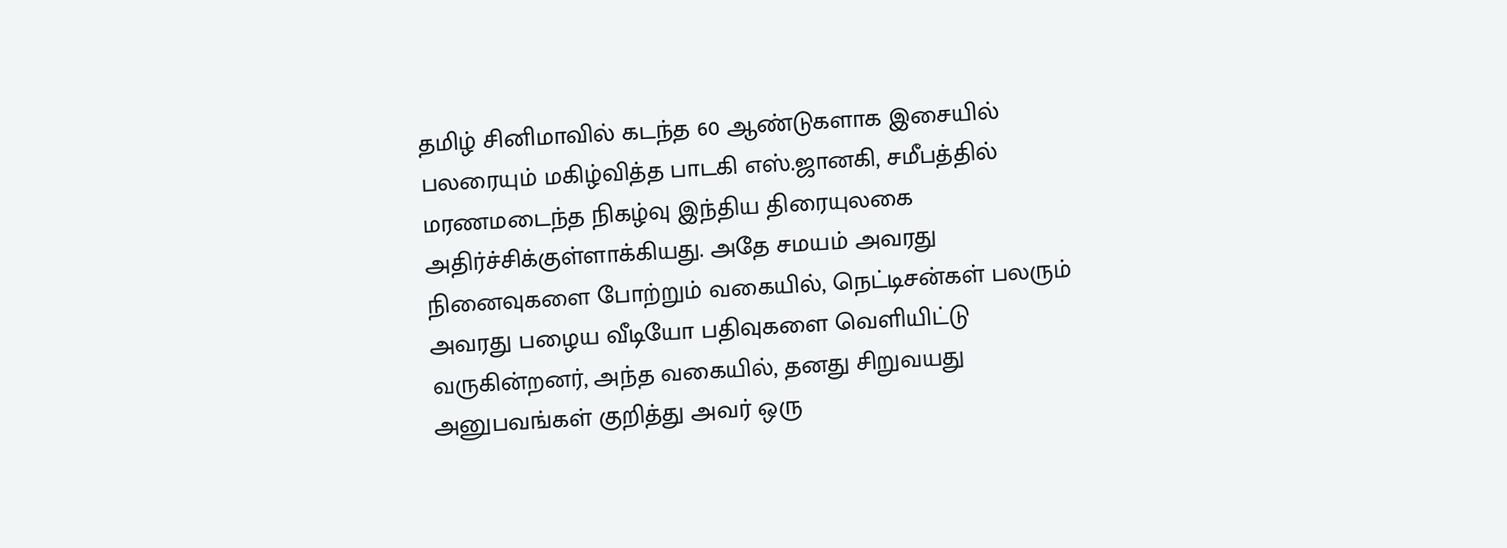தமிழ் சினிமாவில் கடந்த 60 ஆண்டுகளாக இசையில் பலரையும் மகிழ்வித்த பாடகி எஸ்.ஜானகி, சமீபத்தில் மரணமடைந்த நிகழ்வு இந்திய திரையுலகை அதிர்ச்சிக்குள்ளாக்கியது. அதே சமயம் அவரது நினைவுகளை போற்றும் வகையில், நெட்டிசன்கள் பலரும் அவரது பழைய வீடியோ பதிவுகளை வெளியிட்டு வருகின்றனர், அந்த வகையில், தனது சிறுவயது அனுபவங்கள் குறித்து அவர் ஒரு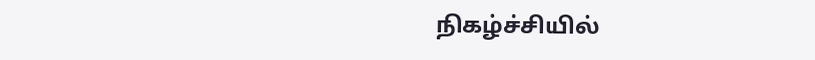நிகழ்ச்சியில்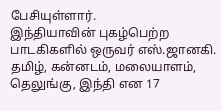பேசியுள்ளார்.
இந்தியாவின் புகழ்பெற்ற பாடகிகளில் ஒருவர் எஸ்.ஜானகி. தமிழ், கன்னடம், மலையாளம், தெலுங்கு, இந்தி என 17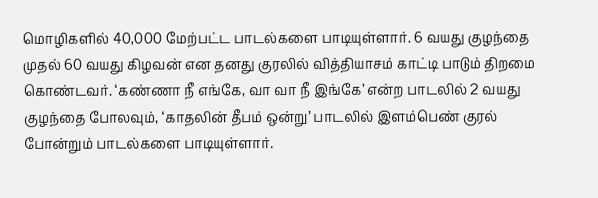மொழிகளில் 40,000 மேற்பட்ட பாடல்களை பாடியுள்ளார். 6 வயது குழந்தை முதல் 60 வயது கிழவன் என தனது குரலில் வித்தியாசம் காட்டி பாடும் திறமை கொண்டவர். ‘கண்ணா நீ எங்கே, வா வா நீ இங்கே’ என்ற பாடலில் 2 வயது குழந்தை போலவும், ‘காதலின் தீபம் ஒன்று’ பாடலில் இளம்பெண் குரல் போன்றும் பாடல்களை பாடியுள்ளார்.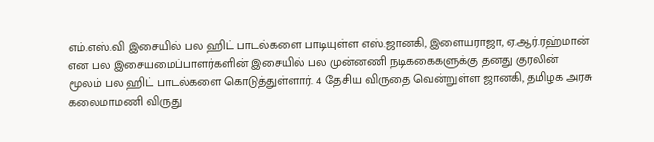எம்.எஸ்.வி இசையில் பல ஹிட் பாடல்களை பாடியுள்ள எஸ்.ஜானகி, இளையராஜா, ஏ.ஆர்.ரஹ்மான் என பல இசையமைப்பாளர்களின் இசையில் பல முன்னணி நடிககைகளுக்கு தனது குரலின் மூலம் பல ஹிட் பாடல்களை கொடுத்துள்ளார். 4 தேசிய விருதை வென்றுள்ள ஜானகி, தமிழக அரசு கலைமாமணி விருது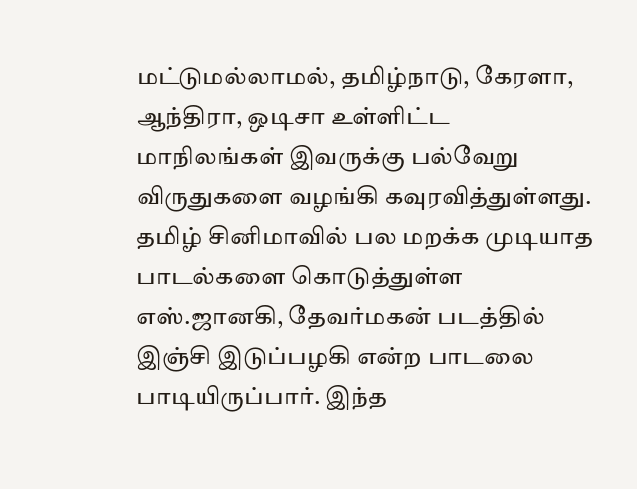மட்டுமல்லாமல், தமிழ்நாடு, கேரளா, ஆந்திரா, ஒடிசா உள்ளிட்ட மாநிலங்கள் இவருக்கு பல்வேறு விருதுகளை வழங்கி கவுரவித்துள்ளது.
தமிழ் சினிமாவில் பல மறக்க முடியாத பாடல்களை கொடுத்துள்ள எஸ்.ஜானகி, தேவர்மகன் படத்தில் இஞ்சி இடுப்பழகி என்ற பாடலை பாடியிருப்பார். இந்த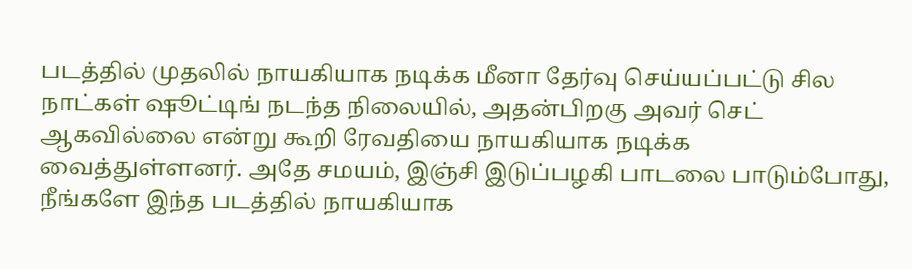படத்தில் முதலில் நாயகியாக நடிக்க மீனா தேர்வு செய்யப்பட்டு சில நாட்கள் ஷூட்டிங் நடந்த நிலையில், அதன்பிறகு அவர் செட் ஆகவில்லை என்று கூறி ரேவதியை நாயகியாக நடிக்க வைத்துள்ளனர். அதே சமயம், இஞ்சி இடுப்பழகி பாடலை பாடும்போது, நீங்களே இந்த படத்தில் நாயகியாக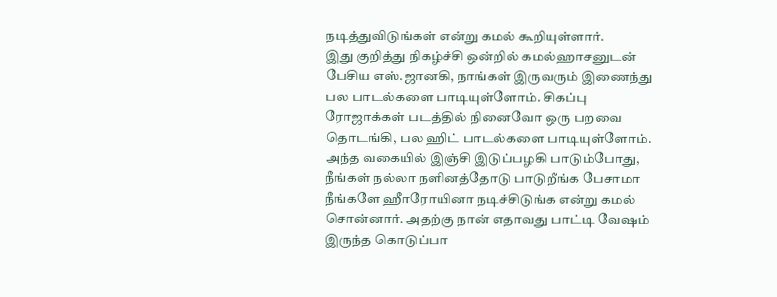நடித்துவிடுங்கள் என்று கமல் கூறியுள்ளார்.
இது குறித்து நிகழ்ச்சி ஒன்றில் கமல்ஹாசனுடன் பேசிய எஸ்.ஜானகி, நாங்கள் இருவரும் இணைந்து பல பாடல்களை பாடியுள்ளோம். சிகப்பு ரோஜாக்கள் படத்தில் நினைவோ ஒரு பறவை தொடங்கி, பல ஹிட் பாடல்களை பாடியுள்ளோம். அந்த வகையில் இஞ்சி இடுப்பழகி பாடும்போது, நீங்கள் நல்லா நளினத்தோடு பாடுறீங்க பேசாமா நீங்களே ஹீாரோயினா நடிச்சிடுங்க என்று கமல் சொன்னார். அதற்கு நான் எதாவது பாட்டி வேஷம் இருந்த கொடுப்பா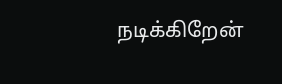நடிக்கிறேன்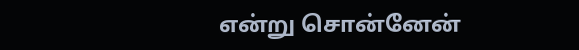என்று சொன்னேன்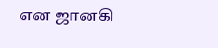என ஜானகி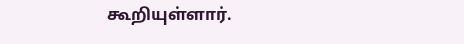கூறியுள்ளார்.